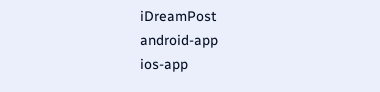iDreamPost
android-app
ios-app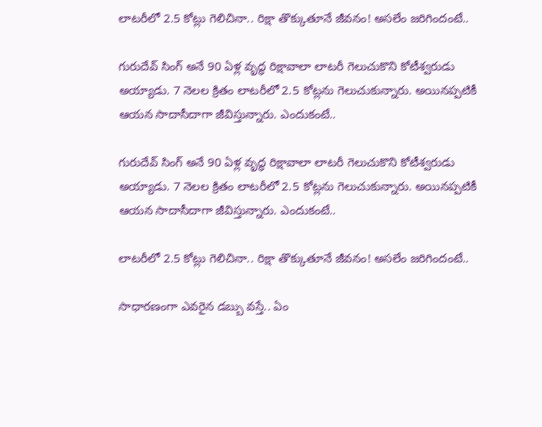లాటరీలో 2.5 కోట్లు గెలిచినా.. రిక్షా తొక్కుతూనే జీవనం! అసలేం జరిగిందంటే..

గురుదేవ్ సింగ్ అనే 90 ఏళ్ల వృద్ధ రిక్షావాలా లాటరీ గెలుచుకొని కోటీశ్వరుడు అయ్యాడు. 7 నెలల క్రితం లాటరీలో 2.5 కోట్లను గెలుచుకున్నారు. అయినప్పటికీ ఆయన సాదాసీదాగా జీవిస్తున్నారు. ఎందుకంటే..

గురుదేవ్ సింగ్ అనే 90 ఏళ్ల వృద్ధ రిక్షావాలా లాటరీ గెలుచుకొని కోటీశ్వరుడు అయ్యాడు. 7 నెలల క్రితం లాటరీలో 2.5 కోట్లను గెలుచుకున్నారు. అయినప్పటికీ ఆయన సాదాసీదాగా జీవిస్తున్నారు. ఎందుకంటే..

లాటరీలో 2.5 కోట్లు గెలిచినా.. రిక్షా తొక్కుతూనే జీవనం! అసలేం జరిగిందంటే..

సాధారణంగా ఎవరైన డబ్బు వస్తే.. ఏం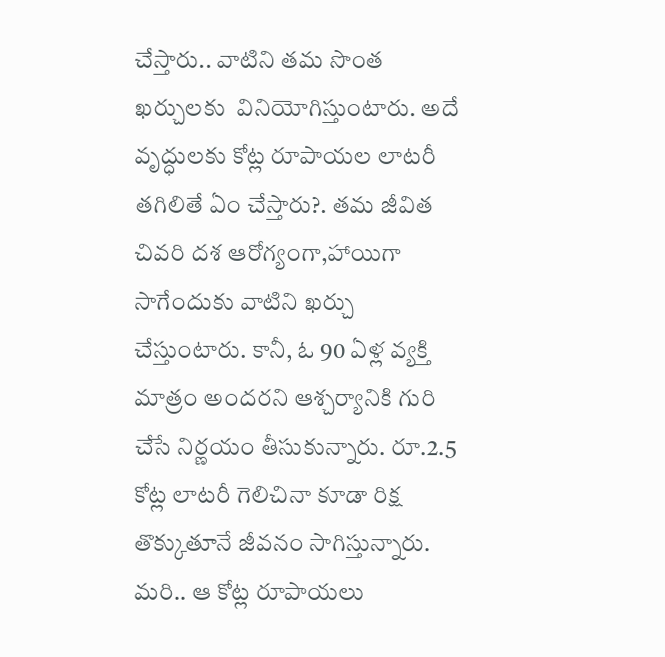చేస్తారు.. వాటిని తమ సొంత ఖర్చులకు  వినియోగిస్తుంటారు. అదే వృద్ధులకు కోట్ల రూపాయల లాటరీ తగిలితే ఏం చేస్తారు?. తమ జీవిత చివరి దశ ఆరోగ్యంగా,హాయిగా సాగేందుకు వాటిని ఖర్చు చేస్తుంటారు. కానీ, ఓ 90 ఏళ్ల వ్యక్తి మాత్రం అందరని ఆశ్చర్యానికి గురి చేసే నిర్ణయం తీసుకున్నారు. రూ.2.5 కోట్ల లాటరీ గెలిచినా కూడా రిక్ష తొక్కుతూనే జీవనం సాగిస్తున్నారు. మరి.. ఆ కోట్ల రూపాయలు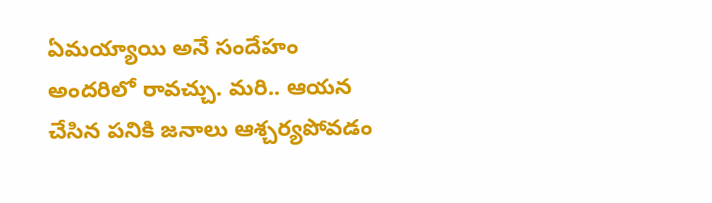ఏమయ్యాయి అనే సందేహం అందరిలో రావచ్చు. మరి.. ఆయన చేసిన పనికి జనాలు ఆశ్చర్యపోవడం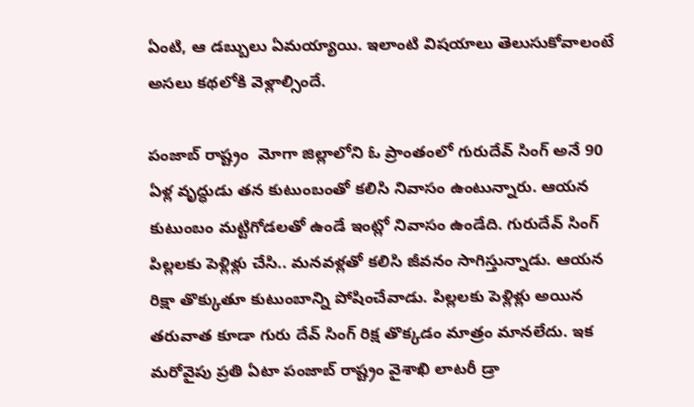ఏంటి, ఆ డబ్బులు ఏమయ్యాయి. ఇలాంటి విషయాలు తెలుసుకోవాలంటే అసలు కథలోకి వెళ్లాల్సిందే.

పంజాబ్ రాష్ట్రం  మోగా జిల్లాలోని ఓ ప్రాంతంలో గురుదేవ్ సింగ్ అనే 90 ఏళ్ల వృద్ధుడు తన కుటుంబంతో కలిసి నివాసం ఉంటున్నారు. ఆయన కుటుంబం మట్టిగోడలతో ఉండే ఇంట్లో నివాసం ఉండేది. గురుదేవ్ సింగ్ పిల్లలకు పెళ్లిళ్లు చేసి.. మనవళ్లతో కలిసి జీవనం సాగిస్తున్నాడు. ఆయన రిక్షా తొక్కుతూ కుటుంబాన్ని పోషించేవాడు. పిల్లలకు పెళ్లిళ్లు అయిన తరువాత కూడా గురు దేవ్ సింగ్ రిక్ష తొక్కడం మాత్రం మానలేదు. ఇక మరోవైపు ప్రతి ఏటా పంజాబ్ రాష్ట్రం వైశాఖి లాటరీ డ్రా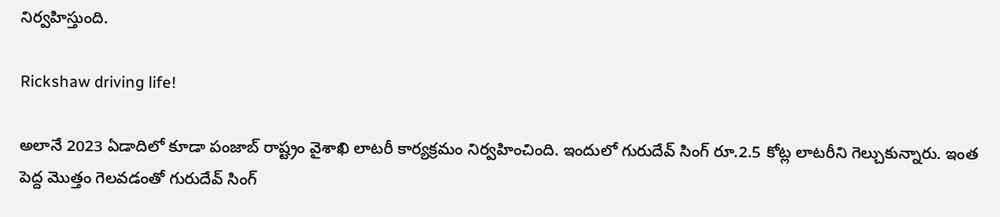నిర్వహిస్తుంది.

Rickshaw driving life!

అలానే 2023 ఏడాదిలో కూడా పంజాబ్ రాష్ట్రం వైశాఖి లాటరీ కార్యక్రమం నిర్వహించింది. ఇందులో గురుదేవ్ సింగ్ రూ.2.5 కోట్ల లాటరీని గెల్చుకున్నారు. ఇంత పెద్ద మొత్తం గెలవడంతో గురుదేవ్ సింగ్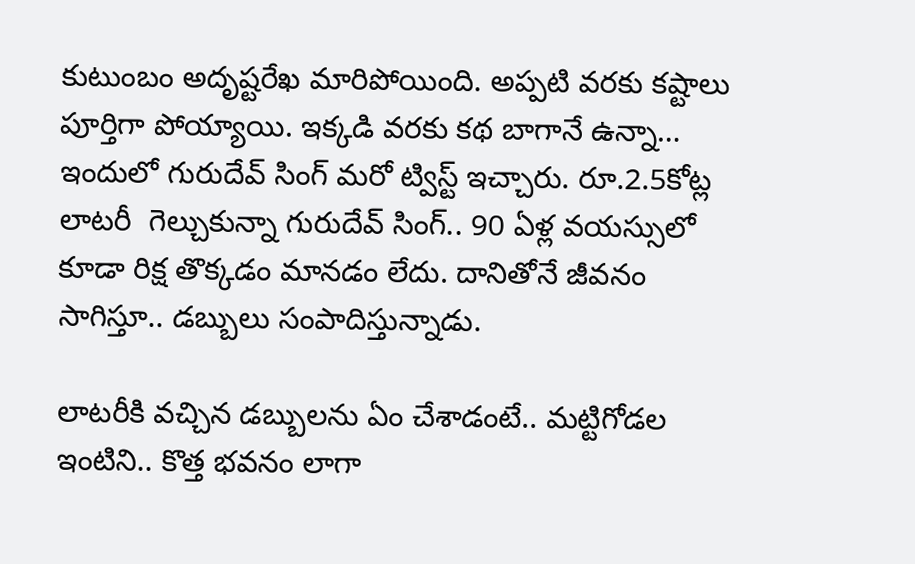కుటుంబం అదృష్టరేఖ మారిపోయింది. అప్పటి వరకు కష్టాలు పూర్తిగా పోయ్యాయి. ఇక్కడి వరకు కథ బాగానే ఉన్నా… ఇందులో గురుదేవ్ సింగ్ మరో ట్విస్ట్ ఇచ్చారు. రూ.2.5కోట్ల లాటరీ  గెల్చుకున్నా గురుదేవ్ సింగ్.. 90 ఏళ్ల వయస్సులో కూడా రిక్ష తొక్కడం మానడం లేదు. దానితోనే జీవనం సాగిస్తూ.. డబ్బులు సంపాదిస్తున్నాడు.

లాటరీకి వచ్చిన డబ్బులను ఏం చేశాడంటే.. మట్టిగోడల ఇంటిని.. కొత్త భవనం లాగా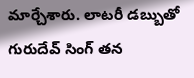మార్చేశారు. లాటరీ డబ్బుతో గురుదేవ్ సింగ్ తన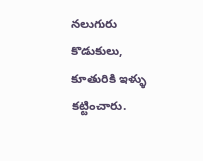నలుగురు కొడుకులు, కూతురికి ఇళ్ళు కట్టించారు.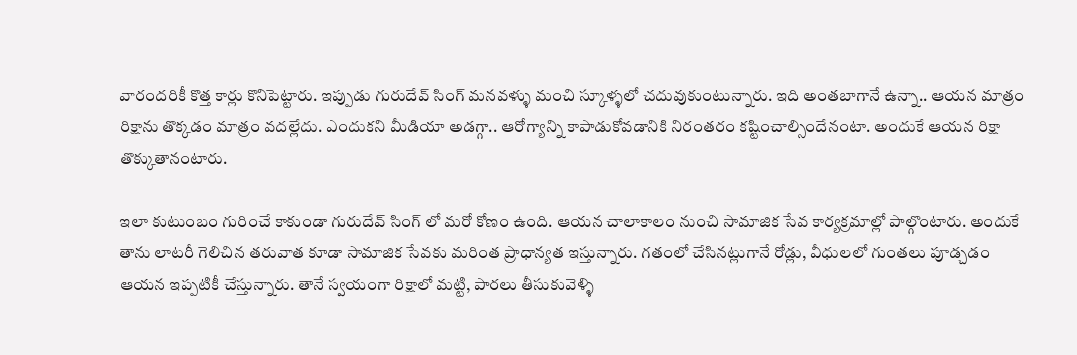వారందరికీ కొత్త కార్లు కొనిపెట్టారు. ఇప్పుడు గురుదేవ్ సింగ్ మనవళ్ళు మంచి స్కూళ్ళలో చదువుకుంటున్నారు. ఇది అంతబాగానే ఉన్నా.. ఆయన మాత్రం రిక్షాను తొక్కడం మాత్రం వదల్లేదు. ఎందుకని మీడియా అడగ్గా.. ఆరోగ్యాన్ని కాపాడుకోవడానికి నిరంతరం కష్టించాల్సిందేనంటా. అందుకే ఆయన రిక్షా తొక్కుతానంటారు.

ఇలా కుటుంబం గురించే కాకుండా గురుదేవ్ సింగ్ లో మరో కోణం ఉంది. ఆయన చాలాకాలం నుంచి సామాజిక సేవ కార్యక్రమాల్లో పాల్గొంటారు. అందుకే తాను లాటరీ గెలిచిన తరువాత కూడా సామాజిక సేవకు మరింత ప్రాధాన్యత ఇస్తున్నారు. గతంలో చేసినట్లుగానే రోడ్లు, వీధులలో గుంతలు పూడ్చడం ఆయన ఇప్పటికీ చేస్తున్నారు. తానే స్వయంగా రిక్షాలో మట్టి, పారలు తీసుకువెళ్ళి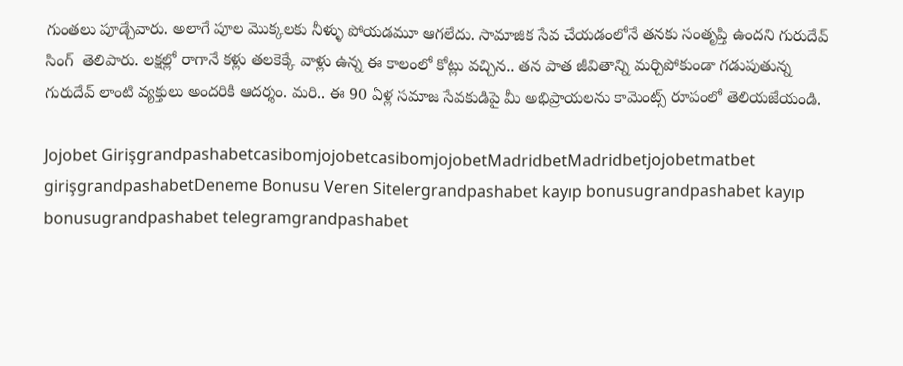గుంతలు పూడ్చేవారు. అలాగే పూల మొక్కలకు నీళ్ళు పోయడమూ ఆగలేదు. సామాజిక సేవ చేయడంలోనే తనకు సంతృప్తి ఉందని గురుదేవ్ సింగ్  తెలిపారు. లక్షల్లో రాగానే కళ్లు తలకెక్కే వాళ్లు ఉన్న ఈ కాలంలో కోట్లు వచ్చిన.. తన పాత జీవితాన్ని మర్చిపోకుండా గడుపుతున్న గురుదేవ్ లాంటి వ్యక్తులు అందరికి ఆదర్శం. మరి.. ఈ 90 ఏళ్ల సమాజ సేవకుడిపై మీ అభిప్రాయలను కామెంట్స్ రూపంలో తెలియజేయండి.

Jojobet GirişgrandpashabetcasibomjojobetcasibomjojobetMadridbetMadridbetjojobetmatbet girişgrandpashabetDeneme Bonusu Veren Sitelergrandpashabet kayıp bonusugrandpashabet kayıp bonusugrandpashabet telegramgrandpashabet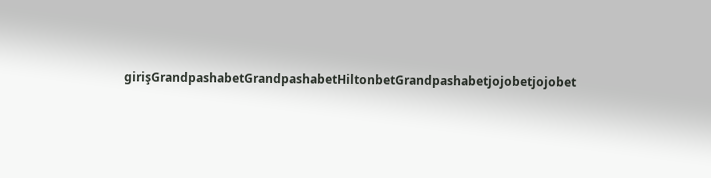girişGrandpashabetGrandpashabetHiltonbetGrandpashabetjojobetjojobet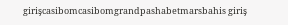girişcasibomcasibomgrandpashabetmarsbahis giriş